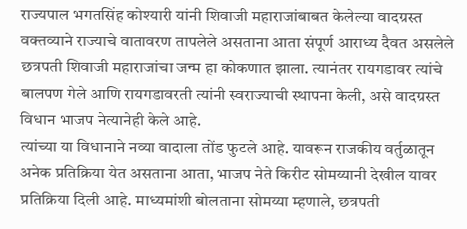राज्यपाल भगतसिंह कोश्यारी यांनी शिवाजी महाराजांबाबत केलेल्या वादग्रस्त वक्तव्याने राज्याचे वातावरण तापलेले असताना आता संपूर्ण आराध्य दैवत असलेले छत्रपती शिवाजी महाराजांचा जन्म हा कोकणात झाला. त्यानंतर रायगडावर त्यांचे बालपण गेले आणि रायगडावरती त्यांनी स्वराज्याची स्थापना केली, असे वादग्रस्त विधान भाजप नेत्यानेही केले आहे.
त्यांच्या या विधानाने नव्या वादाला तोंड फुटले आहे. यावरून राजकीय वर्तुळातून अनेक प्रतिक्रिया येत असताना आता, भाजप नेते किरीट सोमय्यानी देखील यावर प्रतिक्रिया दिली आहे. माध्यमांशी बोलताना सोमय्या म्हणाले, छत्रपती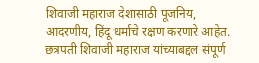शिवाजी महाराज देशासाठी पूजनिय, आदरणीय, हिंदू धर्माचे रक्षण करणारे आहेत. छत्रपती शिवाजी महाराज यांच्याबद्दल संपूर्ण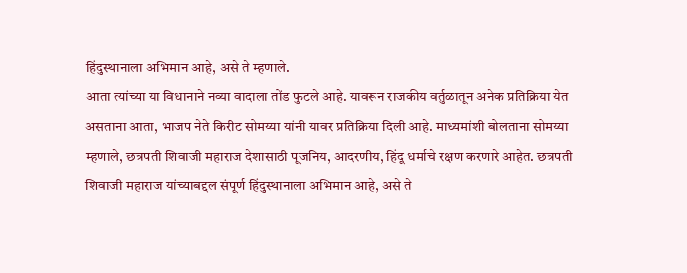हिंदुस्थानाला अभिमान आहे, असे ते म्हणाले.
आता त्यांच्या या विधानाने नव्या वादाला तोंड फुटले आहे. यावरून राजकीय वर्तुळातून अनेक प्रतिक्रिया येत असताना आता, भाजप नेते किरीट सोमय्या यांनी यावर प्रतिक्रिया दिली आहे. माध्यमांशी बोलताना सोमय्या म्हणाले, छत्रपती शिवाजी महाराज देशासाठी पूजनिय, आदरणीय, हिंदू धर्माचे रक्षण करणारे आहेत. छत्रपती शिवाजी महाराज यांच्याबद्दल संपूर्ण हिंदुस्थानाला अभिमान आहे, असे ते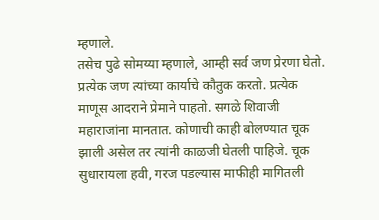म्हणाले.
तसेच पुढे सोमय्या म्हणाले, आम्ही सर्व जण प्रेरणा घेतो. प्रत्येक जण त्यांच्या कार्याचे कौतुक करतो. प्रत्येक माणूस आदराने प्रेमाने पाहतो. सगळे शिवाजी महाराजांना मानतात. कोणाची काही बोलण्यात चूक झाली असेल तर त्यांनी काळजी घेतली पाहिजे. चूक सुधारायला हवी, गरज पडल्यास माफीही मागितली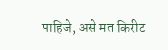पाहिजे, असे मत किरीट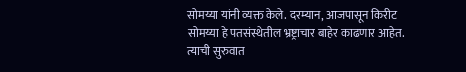सोमय्या यांनी व्यक्त केले. दरम्यान, आजपासून किरीट सोमय्या हे पतसंस्थेतील भ्रष्ट्राचार बाहेर काढणार आहेत. त्याची सुरुवात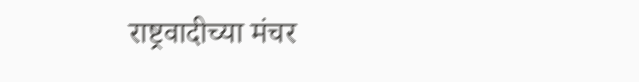राष्ट्रवादीच्या मंचर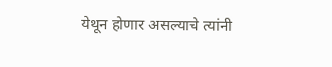येथून होणार असल्याचे त्यांनी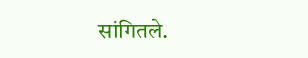सांगितले.